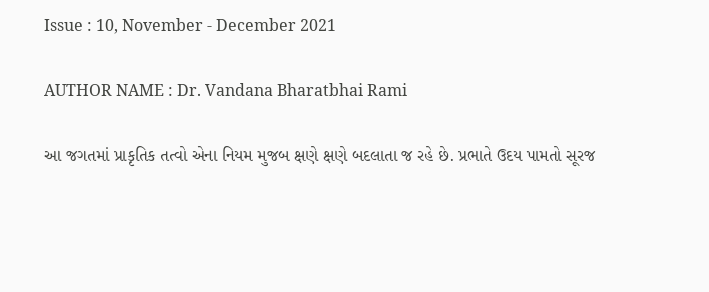Issue : 10, November - December 2021

AUTHOR NAME : Dr. Vandana Bharatbhai Rami

આ જગતમાં પ્રાકૃતિક તત્વો એના નિયમ મુજબ ક્ષણે ક્ષણે બદલાતા જ રહે છે. પ્રભાતે ઉદય પામતો સૂરજ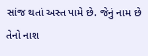સાંજ થતાં અસ્ત પામે છે. જેનું નામ છે તેનો નાશ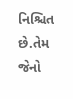નિશ્ચિત છે.તેમ જેનો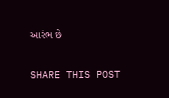આરંભ છે

SHARE THIS POST